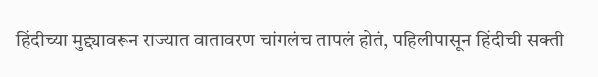हिंदीच्या मुद्द्यावरून राज्यात वातावरण चांगलंच तापलं होतं, पहिलीपासून हिंदीची सक्ती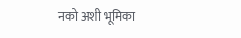नको अशी भूमिका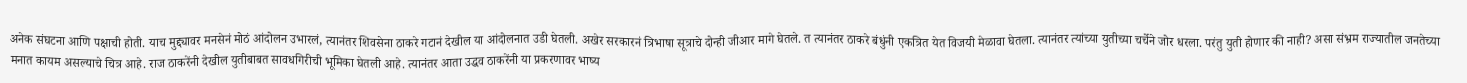अनेक संघटना आणि पक्षाची होती. याच मुद्द्यावर मनसेनं मोठं आंदोलन उभारलं, त्यानंतर शिवसेना ठाकरे गटानं देखील या आंदोलनात उडी घेतली. अखेर सरकारनं त्रिभाषा सूत्राचे दोन्ही जीआर मागे घेतले. त त्यानंतर ठाकरे बंधुंनी एकत्रित येत विजयी मेळावा घेतला. त्यानंतर त्यांच्या युतीच्या चर्चेने जोर धरला. परंतु युती होणार की नाही? असा संभ्रम राज्यातील जनतेच्या मनात कायम असल्याचे चित्र आहे. राज ठाकरेंनी देखील युतीबाबत सावधगिरीची भूमिका घेतली आहे. त्यानंतर आता उद्धव ठाकरेंनी या प्रकरणावर भाष्य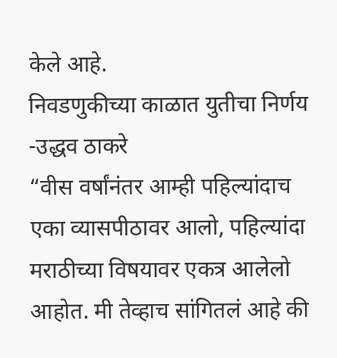केले आहे.
निवडणुकीच्या काळात युतीचा निर्णय -उद्धव ठाकरे
“वीस वर्षांनंतर आम्ही पहिल्यांदाच एका व्यासपीठावर आलो, पहिल्यांदा मराठीच्या विषयावर एकत्र आलेलो आहोत. मी तेव्हाच सांगितलं आहे की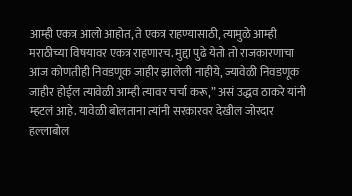आम्ही एकत्र आलो आहोत, ते एकत्र राहण्यासाठी, त्यामुळे आम्ही मराठीच्या विषयावर एकत्र राहणारच. मुद्दा पुढे येतो तो राजकारणाचा आज कोणतीही निवडणूक जाहीर झालेली नाहीये, ज्यावेळी निवडणूक जाहीर होईल त्यावेळी आम्ही त्यावर चर्चा करू,” असं उद्धव ठाकरे यांनी म्हटलं आहे. यावेळी बोलताना त्यांनी सरकारवर देखील जोरदार हल्लाबोल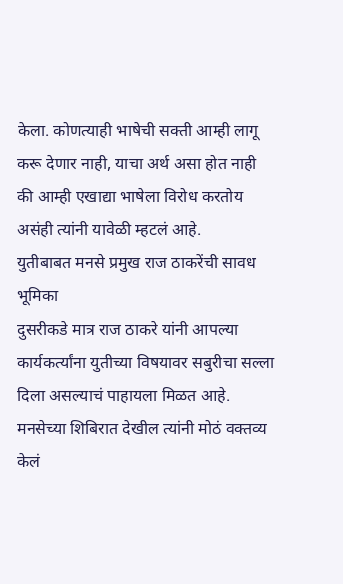केला. कोणत्याही भाषेची सक्ती आम्ही लागू करू देणार नाही, याचा अर्थ असा होत नाही की आम्ही एखाद्या भाषेला विरोध करतोय असंही त्यांनी यावेळी म्हटलं आहे.
युतीबाबत मनसे प्रमुख राज ठाकरेंची सावध भूमिका
दुसरीकडे मात्र राज ठाकरे यांनी आपल्या कार्यकर्त्यांना युतीच्या विषयावर सबुरीचा सल्ला दिला असल्याचं पाहायला मिळत आहे. मनसेच्या शिबिरात देखील त्यांनी मोठं वक्तव्य केलं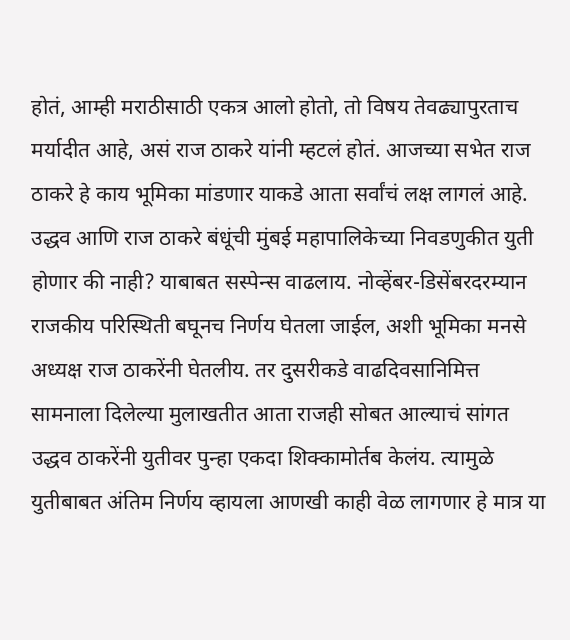होतं, आम्ही मराठीसाठी एकत्र आलो होतो, तो विषय तेवढ्यापुरताच मर्यादीत आहे, असं राज ठाकरे यांनी म्हटलं होतं. आजच्या सभेत राज ठाकरे हे काय भूमिका मांडणार याकडे आता सर्वांचं लक्ष लागलं आहे.
उद्धव आणि राज ठाकरे बंधूंची मुंबई महापालिकेच्या निवडणुकीत युती होणार की नाही? याबाबत सस्पेन्स वाढलाय. नोव्हेंबर-डिसेंबरदरम्यान राजकीय परिस्थिती बघूनच निर्णय घेतला जाईल, अशी भूमिका मनसे अध्यक्ष राज ठाकरेंनी घेतलीय. तर दुसरीकडे वाढदिवसानिमित्त सामनाला दिलेल्या मुलाखतीत आता राजही सोबत आल्याचं सांगत उद्धव ठाकरेंनी युतीवर पुन्हा एकदा शिक्कामोर्तब केलंय. त्यामुळे युतीबाबत अंतिम निर्णय व्हायला आणखी काही वेळ लागणार हे मात्र या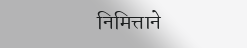निमित्ताने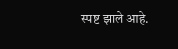स्पष्ट झाले आहे.